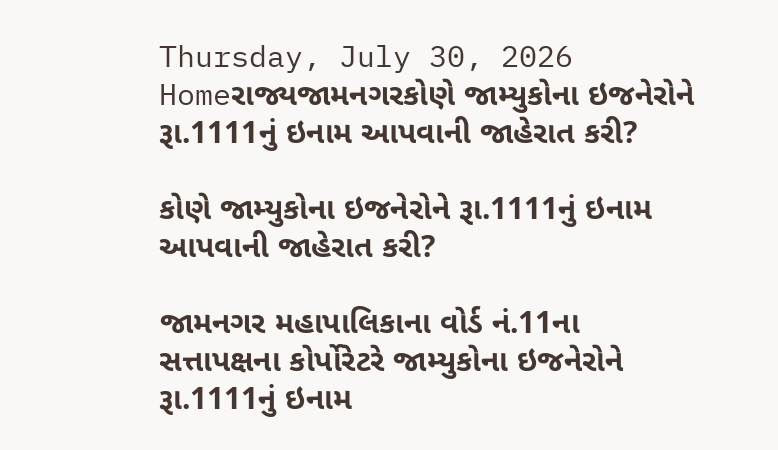Thursday, July 30, 2026
Homeરાજ્યજામનગરકોણે જામ્યુકોના ઇજનેરોને રૂા.1111નું ઇનામ આપવાની જાહેરાત કરી?

કોણે જામ્યુકોના ઇજનેરોને રૂા.1111નું ઇનામ આપવાની જાહેરાત કરી?

જામનગર મહાપાલિકાના વોર્ડ નં.11ના સત્તાપક્ષના કોર્પોરેટરે જામ્યુકોના ઇજનેરોને રૂા.1111નું ઇનામ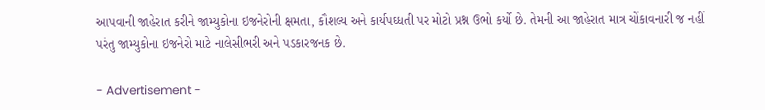આપવાની જાહેરાત કરીને જામ્યુકોના ઇજનેરોની ક્ષમતા, કૌશલ્ય અને કાર્યપઘ્ધતી પર મોટો પ્રશ્ન ઉભો કર્યો છે. તેમની આ જાહેરાત માત્ર ચોંકાવનારી જ નહીં પરંતુ જામ્યુકોના ઇજનેરો માટે નાલેસીભરી અને પડકારજનક છે.

- Advertisement -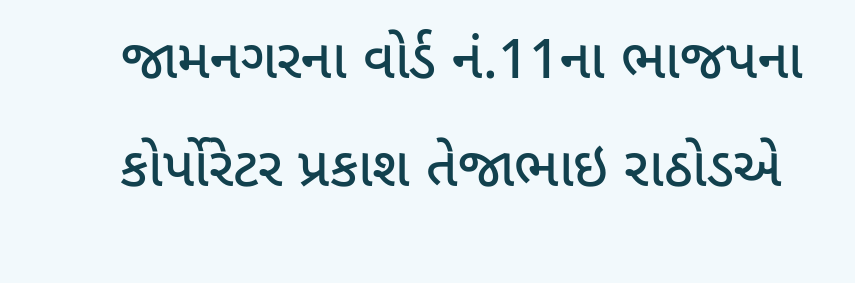જામનગરના વોર્ડ નં.11ના ભાજપના કોર્પોરેટર પ્રકાશ તેજાભાઇ રાઠોડએ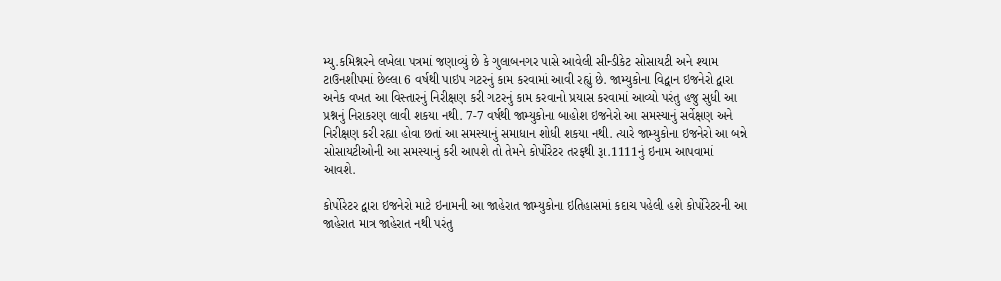મ્યુ.કમિશ્નરને લખેલા પત્રમાં જણાવ્યું છે કે ગુલાબનગર પાસે આવેલી સીન્ડીકેટ સોસાયટી અને શ્યામ ટાઉનશીપમાં છેલ્લા 6 વર્ષથી પાઇપ ગટરનું કામ કરવામાં આવી રહ્યું છે. જામ્યુકોના વિદ્વાન ઇજનેરો દ્વારા અનેક વખત આ વિસ્તારનું નિરીક્ષણ કરી ગટરનું કામ કરવાનો પ્રયાસ કરવામાં આવ્યો પરંતુ હજુ સુધી આ પ્રશ્નનું નિરાકરણ લાવી શકયા નથી. 7-7 વર્ષથી જામ્યુકોના બાહોશ ઇજનેરો આ સમસ્યાનું સર્વેક્ષણ અને નિરીક્ષણ કરી રહ્યા હોવા છતાં આ સમસ્યાનું સમાધાન શોધી શકયા નથી. ત્યારે જામ્યુકોના ઇજનેરો આ બન્ને સોસાયટીઓની આ સમસ્યાનું કરી આપશે તો તેમને કોર્પોરેટર તરફથી રૂા.1111નું ઇનામ આપવામાં આવશે.

કોર્પોરેટર દ્વારા ઇજનેરો માટે ઇનામની આ જાહેરાત જામ્યુકોના ઇતિહાસમાં કદાચ પહેલી હશે કોર્પોરેટરની આ જાહેરાત માત્ર જાહેરાત નથી પરંતુ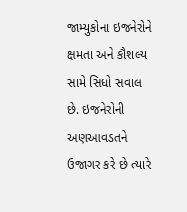જામ્યુકોના ઇજનેરોને ક્ષમતા અને કૌશલ્ય સામે સિધો સવાલ છે. ઇજનેરોની અણઆવડતને ઉજાગર કરે છે ત્યારે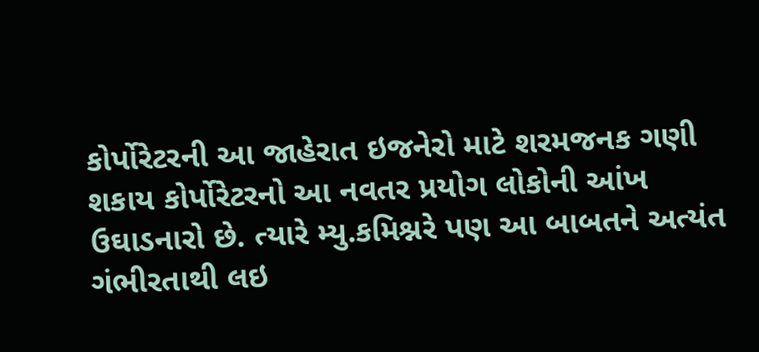કોર્પોરેટરની આ જાહેરાત ઇજનેરો માટે શરમજનક ગણી શકાય કોર્પોરેટરનો આ નવતર પ્રયોગ લોકોની આંખ ઉઘાડનારો છે. ત્યારે મ્યુ.કમિશ્નરે પણ આ બાબતને અત્યંત ગંભીરતાથી લઇ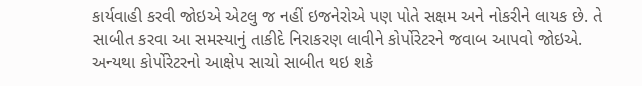કાર્યવાહી કરવી જોઇએ એટલુ જ નહીં ઇજનેરોએ પણ પોતે સક્ષમ અને નોકરીને લાયક છે. તે સાબીત કરવા આ સમસ્યાનું તાકીદે નિરાકરણ લાવીને કોર્પોરેટરને જવાબ આપવો જોઇએ. અન્યથા કોર્પોરેટરનો આક્ષેપ સાચો સાબીત થઇ શકે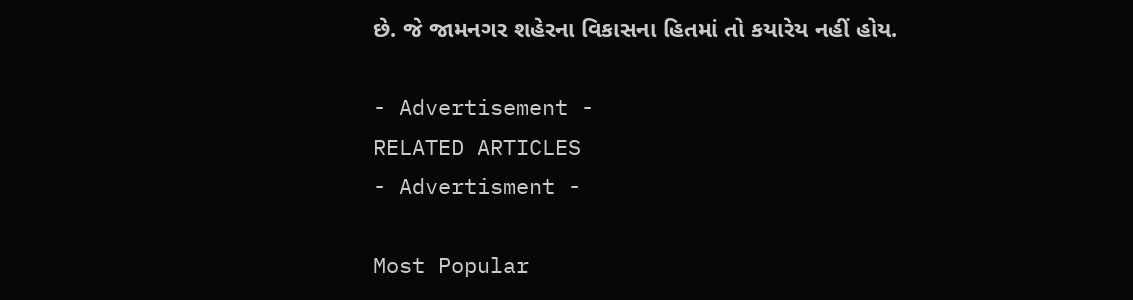છે. જે જામનગર શહેરના વિકાસના હિતમાં તો કયારેય નહીં હોય.

- Advertisement -
RELATED ARTICLES
- Advertisment -

Most Popular